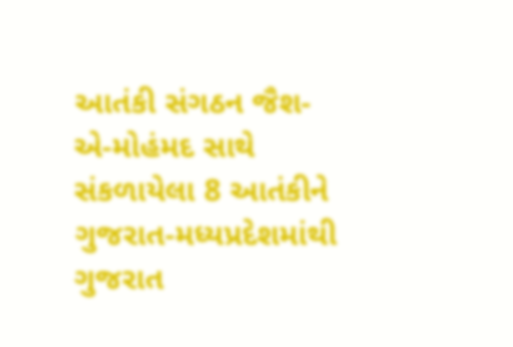આતંકી સંગઠન જૈશ-એ-મોહંમદ સાથે સંકળાયેલા 8 આતંકીને ગુજરાત-મધ્યપ્રદેશમાંથી ગુજરાત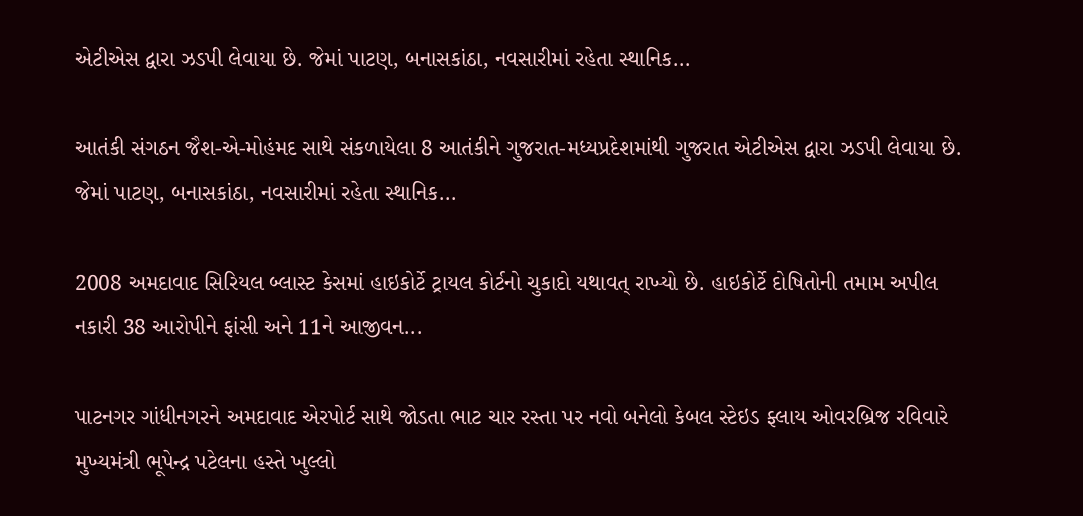એટીએસ દ્વારા ઝડપી લેવાયા છે. જેમાં પાટણ, બનાસકાંઠા, નવસારીમાં રહેતા સ્થાનિક...

આતંકી સંગઠન જૈશ-એ-મોહંમદ સાથે સંકળાયેલા 8 આતંકીને ગુજરાત-મધ્યપ્રદેશમાંથી ગુજરાત એટીએસ દ્વારા ઝડપી લેવાયા છે. જેમાં પાટણ, બનાસકાંઠા, નવસારીમાં રહેતા સ્થાનિક...

2008 અમદાવાદ સિરિયલ બ્લાસ્ટ કેસમાં હાઇકોર્ટે ટ્રાયલ કોર્ટનો ચુકાદો યથાવત્ રાખ્યો છે. હાઇકોર્ટે દોષિતોની તમામ અપીલ નકારી 38 આરોપીને ફાંસી અને 11ને આજીવન...

પાટનગર ગાંધીનગરને અમદાવાદ એરપોર્ટ સાથે જોડતા ભાટ ચાર રસ્તા પર નવો બનેલો કેબલ સ્ટેઇડ ફ્લાય ઓવરબ્રિજ રવિવારે મુખ્યમંત્રી ભૂપેન્દ્ર પટેલના હસ્તે ખુલ્લો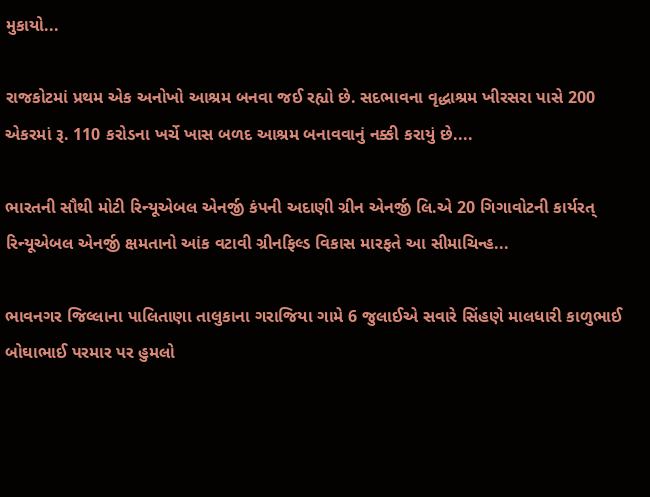મુકાયો...

રાજકોટમાં પ્રથમ એક અનોખો આશ્રમ બનવા જઈ રહ્યો છે. સદભાવના વૃદ્ધાશ્રમ ખીરસરા પાસે 200 એકરમાં રૂ. 110 કરોડના ખર્ચે ખાસ બળદ આશ્રમ બનાવવાનું નક્કી કરાયું છે....

ભારતની સૌથી મોટી રિન્યૂએબલ એનર્જી કંપની અદાણી ગ્રીન એનર્જી લિ.એ 20 ગિગાવોટની કાર્યરત્ રિન્યૂએબલ એનર્જી ક્ષમતાનો આંક વટાવી ગ્રીનફિલ્ડ વિકાસ મારફતે આ સીમાચિન્હ...

ભાવનગર જિલ્લાના પાલિતાણા તાલુકાના ગરાજિયા ગામે 6 જુલાઈએ સવારે સિંહણે માલધારી કાળુભાઈ બોઘાભાઈ પરમાર પર હુમલો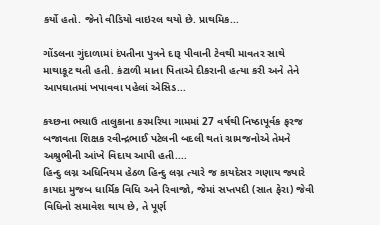કર્યો હતો. જેનો વીડિયો વાઇરલ થયો છે. પ્રાથમિક...

ગોંડલના ગુંદાળામાં દંપતીના પુત્રને દારૂ પીવાની ટેવથી માવતર સાથે માથાકૂટ થતી હતી. કંટાળી માતા પિતાએ દીકરાની હત્યા કરી અને તેને આપઘાતમાં ખપાવવા પહેલાં એસિડ...

કચ્છના ભચાઉ તાલુકાના કરમરિયા ગામમાં 27 વર્ષથી નિષ્ઠાપૂર્વક ફરજ બજાવતા શિક્ષક રવીન્દ્રભાઈ પટેલની બદલી થતાં ગ્રામજનોએ તેમને અશ્રુભીની આંખે વિદાય આપી હતી....
હિન્દુ લગ્ન અધિનિયમ હેઠળ હિન્દુ લગ્ન ત્યારે જ કાયદેસર ગણાય જ્યારે કાયદા મુજબ ધાર્મિક વિધિ અને રિવાજો, જેમાં સપ્તપદી (સાત ફેરા) જેવી વિધિનો સમાવેશ થાય છે, તે પૂર્ણ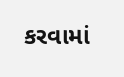કરવામાં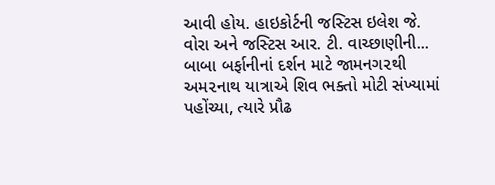આવી હોય. હાઇકોર્ટની જસ્ટિસ ઇલેશ જે. વોરા અને જસ્ટિસ આર. ટી. વાચ્છાણીની...
બાબા બર્ફાનીનાં દર્શન માટે જામનગ૨થી અમ૨નાથ યાત્રાએ શિવ ભક્તો મોટી સંખ્યામાં પહોંચ્યા, ત્યારે પ્રૌઢ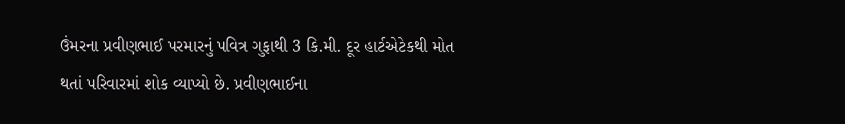ઉંમરના પ્રવીણભાઈ પરમારનું પવિત્ર ગુફાથી 3 કિ.મી. દૂર હાર્ટએટેકથી મોત થતાં પરિવારમાં શોક વ્યાપ્યો છે. પ્રવીણભાઈના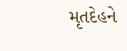મૃતદેહને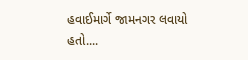હવાઈમાર્ગે જામનગર લવાયો હતો....